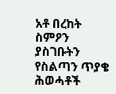አቶ በረከት ስምዖን ያስገቡትን የስልጣን ጥያቄ ሕወሓቶች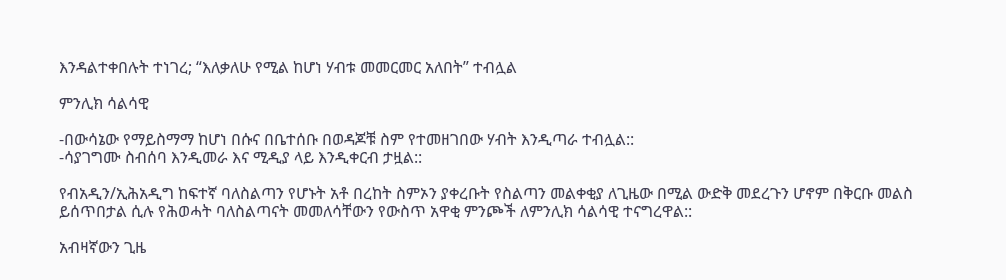እንዳልተቀበሉት ተነገረ; “እለቃለሁ የሚል ከሆነ ሃብቱ መመርመር አለበት” ተብሏል

ምንሊክ ሳልሳዊ

-በውሳኔው የማይስማማ ከሆነ በሱና በቤተሰቡ በወዳጆቹ ስም የተመዘገበው ሃብት እንዲጣራ ተብሏል::
-ሳያገግሙ ስብሰባ እንዲመራ እና ሚዲያ ላይ እንዲቀርብ ታዟል::

የብአዲን/ኢሕአዲግ ከፍተኛ ባለስልጣን የሆኑት አቶ በረከት ስምኦን ያቀረቡት የስልጣን መልቀቂያ ለጊዜው በሚል ውድቅ መደረጉን ሆኖም በቅርቡ መልስ ይሰጥበታል ሲሉ የሕወሓት ባለስልጣናት መመለሳቸውን የውስጥ አዋቂ ምንጮች ለምንሊክ ሳልሳዊ ተናግረዋል::

አብዛኛውን ጊዜ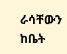ራሳቸውን ከቤት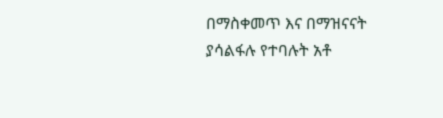በማስቀመጥ እና በማዝናናት ያሳልፋሉ የተባሉት አቶ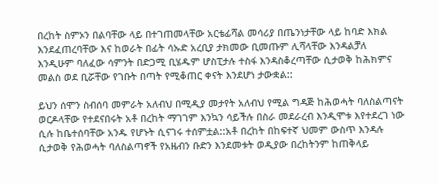በረከት ስምኦን በልባቸው ላይ በተገጠመላቸው አርቴፊሻል መሳሪያ በጤንነታቸው ላይ ከባድ እክል እንደፈጠረባቸው እና ከወራት በፊት ሳኡድ አረቢያ ታክመው ቢመጡም ሊሻላቸው እንዳልቻለ እንዲሁም ባለፈው ሳምንት በድጋሚ ቢሄዱም ሆስፒታሉ ተስፋ እንዳስቆረጣቸው ሲታወቅ ከሕክምና መልስ ወደ ቢሯቸው የገቡት በጣት የሚቆጠር ቀናት እንደሆነ ታውቋል::

ይህን ሰሞን ስብሰባ መምራት አለብህ በሚዲያ መታየት አለብህ የሚል ግዳጅ ከሕወሓት ባለስልጣናት ወርዶላቸው የተደናበሩት አቶ በረከት ማገገም እንኳን ሳይችሉ በስራ መደራረብ እንዲሞቱ እየተደረገ ነው ሲሉ ከቤተሰባቸው አንዱ የሆኑት ሲናገሩ ተሰምቷል::አቶ በረከት በከፍተኛ ህመም ውስጥ እንዳሉ ሲታወቅ የሕወሓት ባለስልጣኖች የአዜብን ቡድን እንደመቱት ወዲያው በረከትንም ከጠቅላይ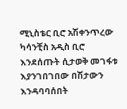ሚኒስቴር ቢሮ አሽቀንጥረው ካሳንቺስ አዲስ ቢሮ እንደሰጡት ሲታወቅ መገፋቱ እያንገበገበው በሽታውን እንዳባባሰበት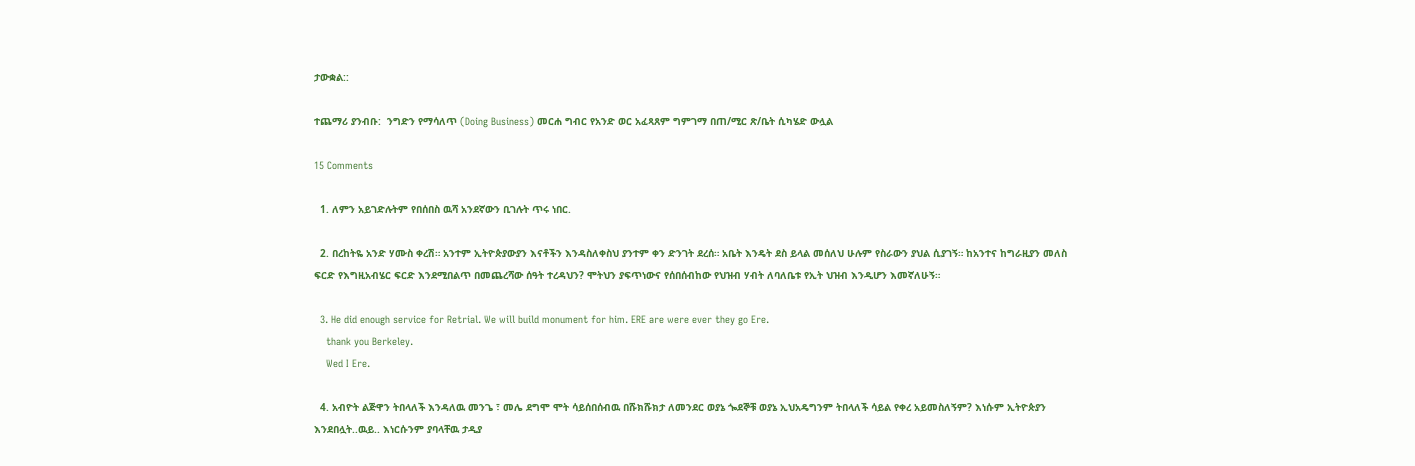ታውቋል::

ተጨማሪ ያንብቡ:  ንግድን የማሳለጥ (Doing Business) መርሐ ግብር የአንድ ወር አፈጻጸም ግምገማ በጠ/ሚር ጽ/ቤት ሲካሄድ ውሏል

15 Comments

  1. ለምን አይገድሉትም የበሰበስ ዉሻ አንደኛውን ቢገሉት ጥሩ ነበር.

  2. በረከትዬ አንድ ሃሙስ ቀረሽ። አንተም ኢትዮጵያውያን እናቶችን እንዳስለቀስህ ያንተም ቀን ድንገት ደረሰ። አቤት እንዴት ደስ ይላል መሰለህ ሁሉም የስራውን ያህል ሲያገኝ። ከአንተና ከግራዚያን መለስ ፍርድ የእግዚአብሄር ፍርድ እንደሚበልጥ በመጨረሻው ሰዓት ተረዳህን? ሞትህን ያፍጥነውና የሰበሰብከው የህዝብ ሃብት ለባለቤቱ የኢት ህዝብ እንዲሆን እመኛለሁኝ።

  3. He did enough service for Retrial. We will build monument for him. ERE are were ever they go Ere.
    thank you Berkeley.
    Wed I Ere.

  4. አብዮት ልጅዋን ትበላለች እንዳለዉ መንጌ ፣ መሌ ደግሞ ሞት ሳይሰበሰብዉ በሹክሹክታ ለመንደር ወያኔ ጐደኞቹ ወያኔ ኢህአዴግንም ትበላለች ሳይል የቀረ አይመስለኝም? እነሱም ኢትዮጵያን እንደበሏት..ዉይ.. እነርሱንም ያባላቸዉ ታዲያ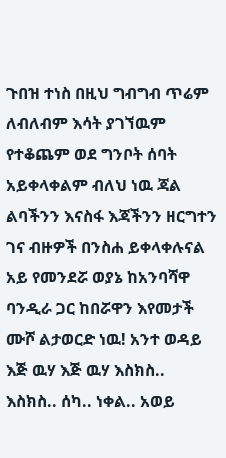ጉበዝ ተነስ በዚህ ግብግብ ጥሬም ለብለብም እሳት ያገኘዉም የተቆጨም ወደ ግንቦት ሰባት አይቀላቀልም ብለህ ነዉ ጃል ልባችንን እናስፋ እጃችንን ዘርግተን ገና ብዙዎች በንስሐ ይቀላቀሉናል አይ የመንደሯ ወያኔ ከአንባሻዋ ባንዲራ ጋር ከበሯዋን እየመታች ሙሾ ልታወርድ ነዉ! አንተ ወዳይ እጅ ዉሃ እጅ ዉሃ እስክስ.. እስክስ.. ሰካ.. ነቀል.. አወይ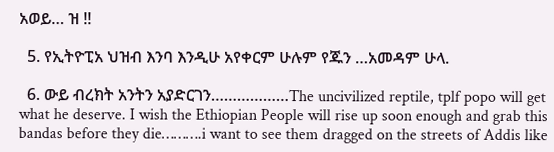አወይ… ዝ !!

  5. የኢትዮፒአ ህዝብ እንባ እንዲሁ አየቀርም ሁሉም የጁን …አመዳም ሁላ.

  6. ውይ ብረክት አንትን አያድርገን………………The uncivilized reptile, tplf popo will get what he deserve. I wish the Ethiopian People will rise up soon enough and grab this bandas before they die……….i want to see them dragged on the streets of Addis like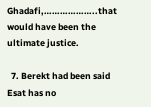Ghadafi,………………..that would have been the ultimate justice.

  7. Berekt had been said Esat has no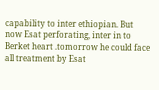capability to inter ethiopian. But now Esat perforating, inter in to Berket heart .tomorrow he could face all treatment by Esat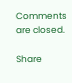Comments are closed.

Share